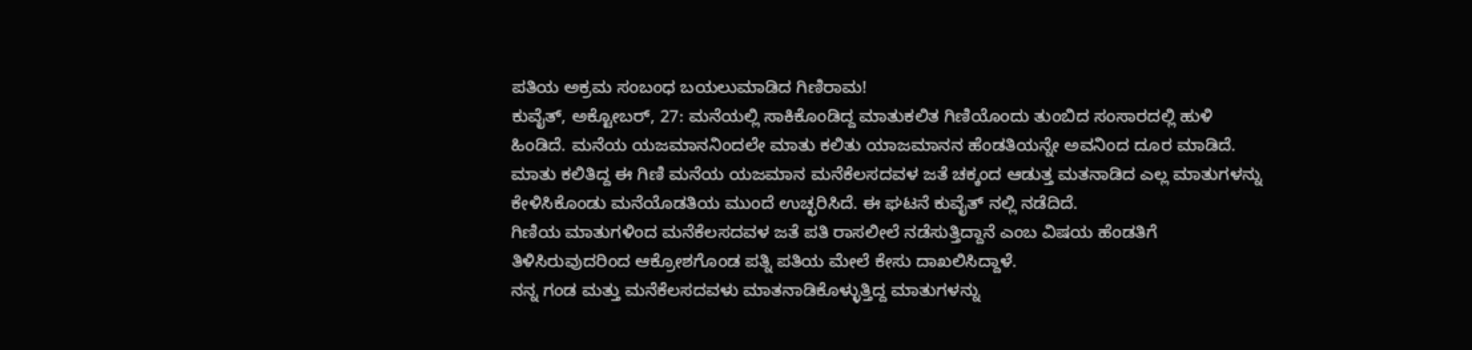ಪತಿಯ ಅಕ್ರಮ ಸಂಬಂಧ ಬಯಲುಮಾಡಿದ ಗಿಣಿರಾಮ!
ಕುವೈತ್, ಅಕ್ಟೋಬರ್, 27: ಮನೆಯಲ್ಲಿ ಸಾಕಿಕೊಂಡಿದ್ದ ಮಾತುಕಲಿತ ಗಿಣಿಯೊಂದು ತುಂಬಿದ ಸಂಸಾರದಲ್ಲಿ ಹುಳಿ ಹಿಂಡಿದೆ. ಮನೆಯ ಯಜಮಾನನಿಂದಲೇ ಮಾತು ಕಲಿತು ಯಾಜಮಾನನ ಹೆಂಡತಿಯನ್ನೇ ಅವನಿಂದ ದೂರ ಮಾಡಿದೆ.
ಮಾತು ಕಲಿತಿದ್ದ ಈ ಗಿಣಿ ಮನೆಯ ಯಜಮಾನ ಮನೆಕೆಲಸದವಳ ಜತೆ ಚಕ್ಕಂದ ಆಡುತ್ತ ಮತನಾಡಿದ ಎಲ್ಲ ಮಾತುಗಳನ್ನು ಕೇಳಿಸಿಕೊಂಡು ಮನೆಯೊಡತಿಯ ಮುಂದೆ ಉಚ್ಛರಿಸಿದೆ. ಈ ಘಟನೆ ಕುವೈತ್ ನಲ್ಲಿ ನಡೆದಿದೆ.
ಗಿಣಿಯ ಮಾತುಗಳಿಂದ ಮನೆಕೆಲಸದವಳ ಜತೆ ಪತಿ ರಾಸಲೀಲೆ ನಡೆಸುತ್ತಿದ್ದಾನೆ ಎಂಬ ವಿಷಯ ಹೆಂಡತಿಗೆ ತಿಳಿಸಿರುವುದರಿಂದ ಆಕ್ರೋಶಗೊಂಡ ಪತ್ನಿ ಪತಿಯ ಮೇಲೆ ಕೇಸು ದಾಖಲಿಸಿದ್ದಾಳೆ.
ನನ್ನ ಗಂಡ ಮತ್ತು ಮನೆಕೆಲಸದವಳು ಮಾತನಾಡಿಕೊಳ್ಳುತ್ತಿದ್ದ ಮಾತುಗಳನ್ನು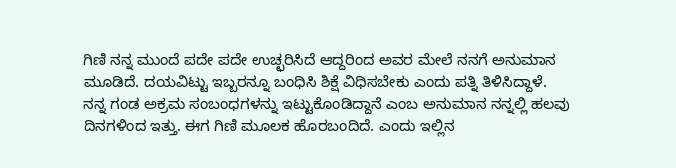ಗಿಣಿ ನನ್ನ ಮುಂದೆ ಪದೇ ಪದೇ ಉಚ್ಛರಿಸಿದೆ ಆದ್ದರಿಂದ ಅವರ ಮೇಲೆ ನನಗೆ ಅನುಮಾನ ಮೂಡಿದೆ. ದಯವಿಟ್ಟು ಇಬ್ಬರನ್ನೂ ಬಂಧಿಸಿ ಶಿಕ್ಷೆ ವಿಧಿಸಬೇಕು ಎಂದು ಪತ್ನಿ ತಿಳಿಸಿದ್ದಾಳೆ.
ನನ್ನ ಗಂಡ ಅಕ್ರಮ ಸಂಬಂಧಗಳನ್ನು ಇಟ್ಟುಕೊಂಡಿದ್ದಾನೆ ಎಂಬ ಅನುಮಾನ ನನ್ನಲ್ಲಿ ಹಲವು ದಿನಗಳಿಂದ ಇತ್ತು. ಈಗ ಗಿಣಿ ಮೂಲಕ ಹೊರಬಂದಿದೆ. ಎಂದು ಇಲ್ಲಿನ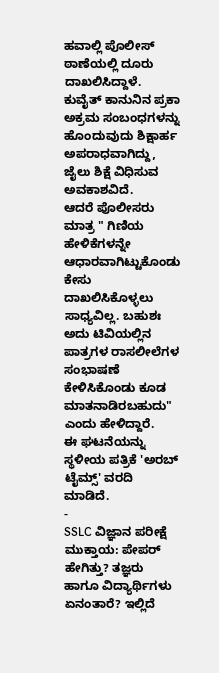ಹವಾಲ್ಲಿ ಪೊಲೀಸ್ ಠಾಣೆಯಲ್ಲಿ ದೂರು ದಾಖಲಿಸಿದ್ದಾಳೆ.
ಕುವೈತ್ ಕಾನುನಿನ ಪ್ರಕಾ ಅಕ್ರಮ ಸಂಬಂಧಗಳನ್ನು ಹೊಂದುವುದು ಶಿಕ್ಷಾರ್ಹ ಅಪರಾಧವಾಗಿದ್ದು, ಜೈಲು ಶಿಕ್ಷೆ ವಿಧಿಸುವ ಅವಕಾಶವಿದೆ.
ಆದರೆ ಪೊಲೀಸರು ಮಾತ್ರ " ಗಿಣಿಯ ಹೇಳಿಕೆಗಳನ್ನೇ ಆಧಾರವಾಗಿಟ್ಟುಕೊಂಡು ಕೇಸು ದಾಖಲಿಸಿಕೊಳ್ಳಲು ಸಾಧ್ಯವಿಲ್ಲ. ಬಹುಶಃ ಅದು ಟಿವಿಯಲ್ಲಿನ ಪಾತ್ರಗಳ ರಾಸಲೀಲೆಗಳ ಸಂಭಾಷಣೆ ಕೇಳಿಸಿಕೊಂಡು ಕೂಡ ಮಾತನಾಡಿರಬಹುದು" ಎಂದು ಹೇಳಿದ್ದಾರೆ.
ಈ ಘಟನೆಯನ್ನು ಸ್ಥಳೀಯ ಪತ್ರಿಕೆ 'ಅರಬ್ ಟೈಮ್ಸ್' ವರದಿ ಮಾಡಿದೆ.
-
SSLC ವಿಜ್ಞಾನ ಪರೀಕ್ಷೆ ಮುಕ್ತಾಯ: ಪೇಪರ್ ಹೇಗಿತ್ತು? ತಜ್ಞರು ಹಾಗೂ ವಿದ್ಯಾರ್ಥಿಗಳು ಏನಂತಾರೆ? ಇಲ್ಲಿದೆ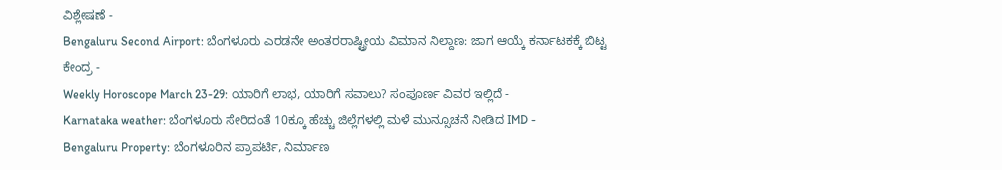ವಿಶ್ಲೇಷಣೆ -
Bengaluru Second Airport: ಬೆಂಗಳೂರು ಎರಡನೇ ಅಂತರರಾಷ್ಟ್ರೀಯ ವಿಮಾನ ನಿಲ್ದಾಣ: ಜಾಗ ಆಯ್ಕೆ ಕರ್ನಾಟಕಕ್ಕೆ ಬಿಟ್ಟ ಕೇಂದ್ರ -
Weekly Horoscope March 23-29: ಯಾರಿಗೆ ಲಾಭ, ಯಾರಿಗೆ ಸವಾಲು? ಸಂಪೂರ್ಣ ವಿವರ ಇಲ್ಲಿದೆ -
Karnataka weather: ಬೆಂಗಳೂರು ಸೇರಿದಂತೆ 10ಕ್ಕೂ ಹೆಚ್ಚು ಜಿಲ್ಲೆಗಳಲ್ಲಿ ಮಳೆ ಮುನ್ಸೂಚನೆ ನೀಡಿದ IMD -
Bengaluru Property: ಬೆಂಗಳೂರಿನ ಪ್ರಾಪರ್ಟಿ, ನಿರ್ಮಾಣ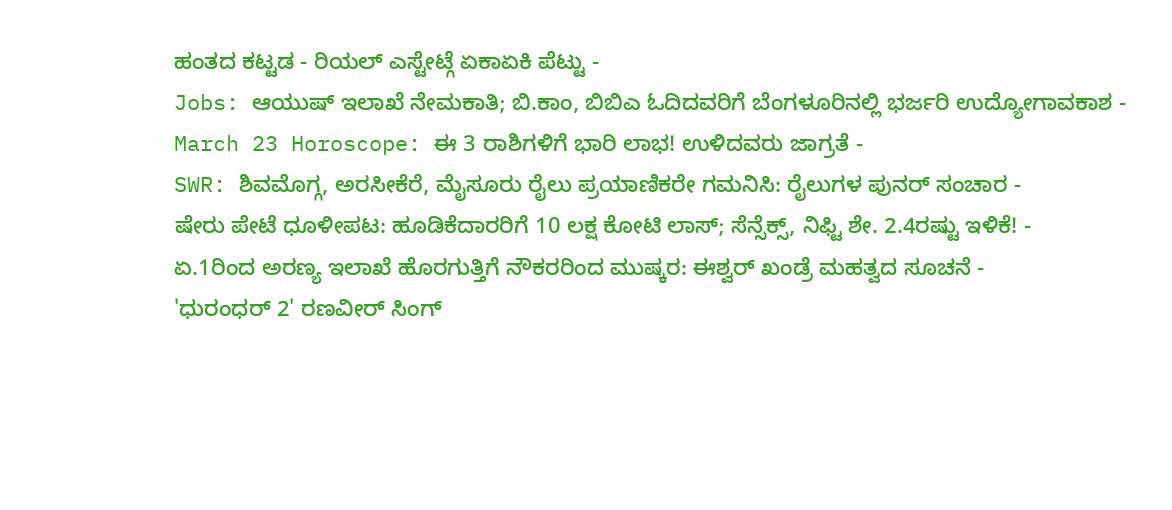ಹಂತದ ಕಟ್ಟಡ - ರಿಯಲ್ ಎಸ್ಟೇಟ್ಗೆ ಏಕಾಏಕಿ ಪೆಟ್ಟು -
Jobs: ಆಯುಷ್ ಇಲಾಖೆ ನೇಮಕಾತಿ; ಬಿ.ಕಾಂ, ಬಿಬಿಎ ಓದಿದವರಿಗೆ ಬೆಂಗಳೂರಿನಲ್ಲಿ ಭರ್ಜರಿ ಉದ್ಯೋಗಾವಕಾಶ -
March 23 Horoscope: ಈ 3 ರಾಶಿಗಳಿಗೆ ಭಾರಿ ಲಾಭ! ಉಳಿದವರು ಜಾಗ್ರತೆ -
SWR: ಶಿವಮೊಗ್ಗ, ಅರಸೀಕೆರೆ, ಮೈಸೂರು ರೈಲು ಪ್ರಯಾಣಿಕರೇ ಗಮನಿಸಿ: ರೈಲುಗಳ ಪುನರ್ ಸಂಚಾರ -
ಷೇರು ಪೇಟೆ ಧೂಳೀಪಟ: ಹೂಡಿಕೆದಾರರಿಗೆ 10 ಲಕ್ಷ ಕೋಟಿ ಲಾಸ್; ಸೆನ್ಸೆಕ್ಸ್, ನಿಫ್ಟಿ ಶೇ. 2.4ರಷ್ಟು ಇಳಿಕೆ! -
ಏ.1ರಿಂದ ಅರಣ್ಯ ಇಲಾಖೆ ಹೊರಗುತ್ತಿಗೆ ನೌಕರರಿಂದ ಮುಷ್ಕರ: ಈಶ್ವರ್ ಖಂಡ್ರೆ ಮಹತ್ವದ ಸೂಚನೆ -
'ಧುರಂಧರ್ 2' ರಣವೀರ್ ಸಿಂಗ್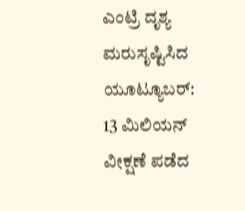ಎಂಟ್ರಿ ದೃಶ್ಯ ಮರುಸೃಷ್ಟಿಸಿದ ಯೂಟ್ಯೂಬರ್: 13 ಮಿಲಿಯನ್ ವೀಕ್ಷಣೆ ಪಡೆದ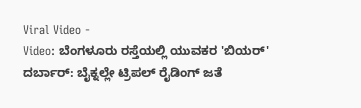Viral Video -
Video: ಬೆಂಗಳೂರು ರಸ್ತೆಯಲ್ಲಿ ಯುವಕರ 'ಬಿಯರ್' ದರ್ಬಾರ್: ಬೈಕ್ನಲ್ಲೇ ಟ್ರಿಪಲ್ ರೈಡಿಂಗ್ ಜತೆ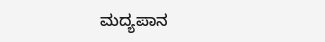ಮದ್ಯಪಾನ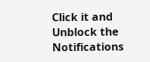Click it and Unblock the Notifications